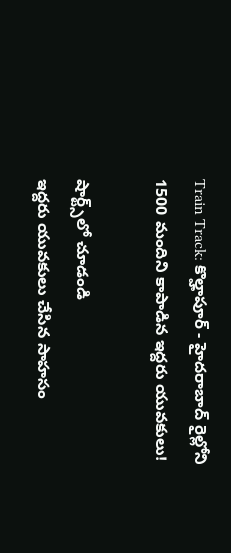Train Track: కొల్హాపూర్ - హైదరాబాద్ రైల్లోని 1500 మందిని కాపాడిన ఇద్దరు యువకులు!

షార్ట్స్‌లో చూడండి
ఇద్దరు యువకులు చేసిన సాహసం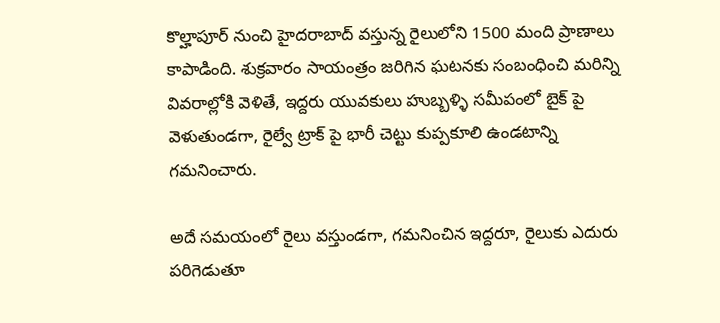కొల్హాపూర్ నుంచి హైదరాబాద్ వస్తున్న రైలులోని 1500 మంది ప్రాణాలు కాపాడింది. శుక్రవారం సాయంత్రం జరిగిన ఘటనకు సంబంధించి మరిన్ని వివరాల్లోకి వెళితే, ఇద్దరు యువకులు హుబ్బళ్ళి సమీపంలో బైక్ పై వెళుతుండగా, రైల్వే ట్రాక్ పై భారీ చెట్టు కుప్పకూలి ఉండటాన్ని గమనించారు.

అదే సమయంలో రైలు వస్తుండగా, గమనించిన ఇద్దరూ, రైలుకు ఎదురు పరిగెడుతూ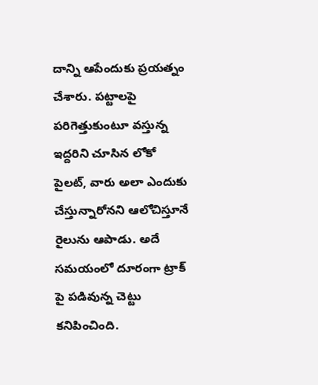దాన్ని ఆపేందుకు ప్రయత్నం చేశారు. పట్టాలపై పరిగెత్తుకుంటూ వస్తున్న ఇద్దరిని చూసిన లోకో పైలట్, వారు అలా ఎందుకు చేస్తున్నారోనని ఆలోచిస్తూనే రైలును ఆపాడు. అదే సమయంలో దూరంగా ట్రాక్ పై పడివున్న చెట్టు కనిపించింది.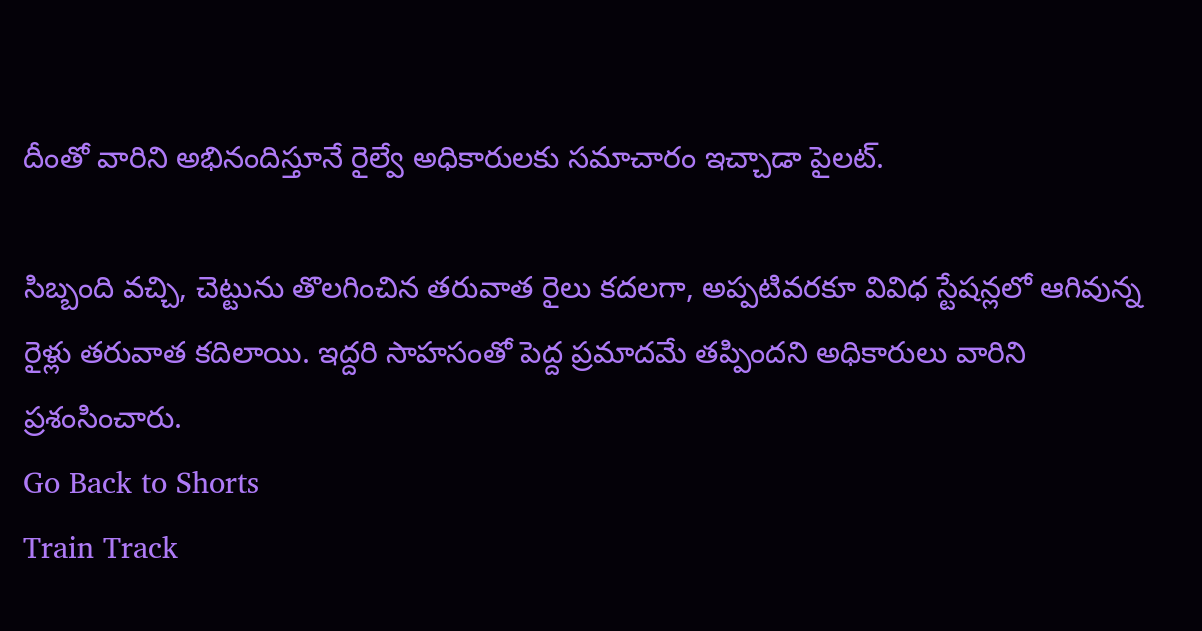దీంతో వారిని అభినందిస్తూనే రైల్వే అధికారులకు సమాచారం ఇచ్చాడా పైలట్.

సిబ్బంది వచ్చి, చెట్టును తొలగించిన తరువాత రైలు కదలగా, అప్పటివరకూ వివిధ స్టేషన్లలో ఆగివున్న రైళ్లు తరువాత కదిలాయి. ఇద్దరి సాహసంతో పెద్ద ప్రమాదమే తప్పిందని అధికారులు వారిని ప్రశంసించారు.
Go Back to Shorts
Train Track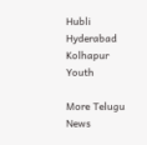Hubli
Hyderabad
Kolhapur
Youth

More Telugu News